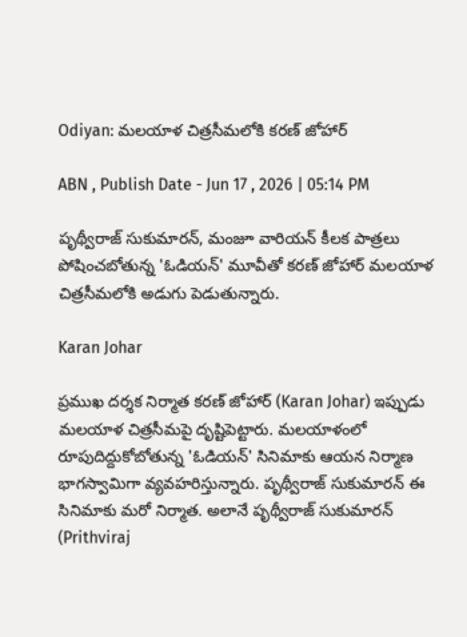Odiyan: మలయాళ చిత్రసీమలోకి కరణ్‌ జోహార్‌

ABN , Publish Date - Jun 17 , 2026 | 05:14 PM

పృథ్వీరాజ్‌ సుకుమారన్, మంజూ వారియన్ కీలక పాత్రలు పోషించబోతున్న 'ఓడియన్' మూవీతో కరణ్‌ జోహార్‌ మలయాళ చిత్రసీమలోకి అడుగు పెడుతున్నారు.

Karan Johar

ప్రముఖ దర్శక నిర్మాత కరణ్‌ జోహార్‌ (Karan Johar) ఇప్పుడు మలయాళ చిత్రసీమపై దృష్టిపెట్టారు. మలయాళంలో రూపుదిద్దుకోబోతున్న 'ఓడియన్‌' సినిమాకు ఆయన నిర్మాణ భాగస్వామిగా వ్యవహరిస్తున్నారు. పృథ్వీరాజ్‌ సుకుమారన్ ఈ సినిమాకు మరో నిర్మాత. అలానే పృథ్వీరాజ్‌ సుకుమారన్‌ (Prithviraj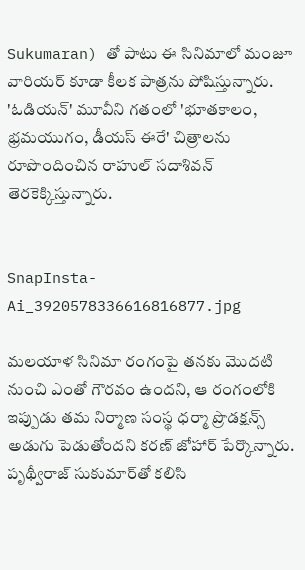Sukumaran) తో పాటు ఈ సినిమాలో మంజూ వారియర్ కూడా కీలక పాత్రను పోషిస్తున్నారు. 'ఓడియన్‌' మూవీని గతంలో 'భూతకాలం, భ్రమయుగం, డీయస్ ఈరే' చిత్రాలను రూపొందించిన రాహుల్‌ సదాశివన్ తెరకెక్కిస్తున్నారు.


SnapInsta-Ai_3920578336616816877.jpg

మలయాళ సినిమా రంగంపై తనకు మొదటి నుంచి ఎంతో గౌరవం ఉందని, ఆ రంగంలోకి ఇప్పుడు తమ నిర్మాణ సంస్థ ధర్మా ప్రొడక్షన్స్ అడుగు పెడుతోందని కరణ్‌ జోహార్ పేర్కొన్నారు. పృథ్వీరాజ్‌ సుకుమార్‌తో కలిసి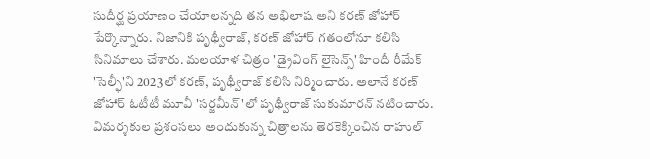సుదీర్ఘ ప్రయాణం చేయాలన్నది తన అభిలాష అని కరణ్ జోహార్‌ పేర్కొన్నారు. నిజానికి పృథ్వీరాజ్, కరణ్‌ జోహార్‌ గతంలోనూ కలిసి సినిమాలు చేశారు. మలయాళ చిత్రం 'డ్రైవింగ్‌ లైసెన్స్' హిందీ రీమేక్‌ 'సెల్ఫీ'ని 2023లో కరణ్‌, పృథ్వీరాజ్‌ కలిసి నిర్మించారు. అలానే కరణ్‌ జోహార్‌ ఓటీటీ మూవీ 'సర్జమీన్‌'లో పృథ్వీరాజ్‌ సుకుమారన్ నటించారు. విమర్శకుల ప్రశంసలు అందుకున్న చిత్రాలను తెరకెక్కించిన రాహుల్‌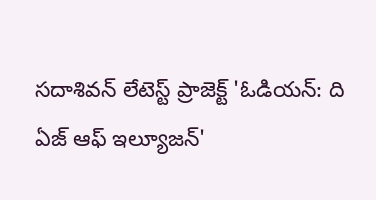సదాశివన్ లేటెస్ట్ ప్రాజెక్ట్ 'ఓడియన్‌: ది ఏజ్‌ ఆఫ్‌ ఇల్యూజన్‌'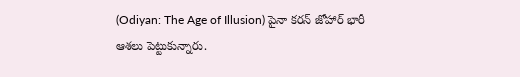(Odiyan: The Age of Illusion) పైనా కరన్‌ జోహార్‌ భారీ ఆశలు పెట్టుకున్నారు.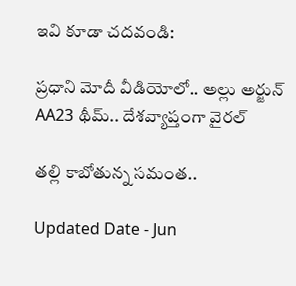ఇవి కూడా చదవండి:

ప్రధాని మోదీ వీడియోలో.. అల్లు అర్జున్‌ AA23 థీమ్.. దేశవ్యాప్తంగా వైరల్

తల్లి కాబోతున్న సమంత..

Updated Date - Jun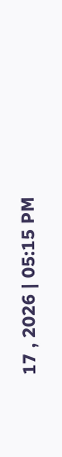17 , 2026 | 05:15 PM